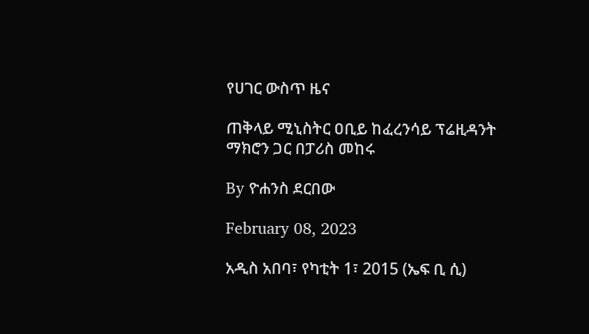የሀገር ውስጥ ዜና

ጠቅላይ ሚኒስትር ዐቢይ ከፈረንሳይ ፕሬዚዳንት ማክሮን ጋር በፓሪስ መከሩ

By ዮሐንስ ደርበው

February 08, 2023

አዲስ አበባ፣ የካቲት 1፣ 2015 (ኤፍ ቢ ሲ)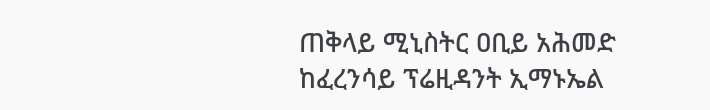ጠቅላይ ሚኒስትር ዐቢይ አሕመድ ከፈረንሳይ ፕሬዚዳንት ኢማኑኤል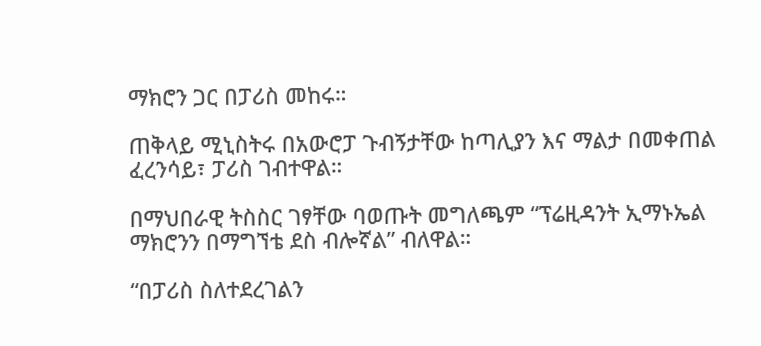ማክሮን ጋር በፓሪስ መከሩ።

ጠቅላይ ሚኒስትሩ በአውሮፓ ጉብኝታቸው ከጣሊያን እና ማልታ በመቀጠል ፈረንሳይ፣ ፓሪስ ገብተዋል።

በማህበራዊ ትስስር ገፃቸው ባወጡት መግለጫም “ፕሬዚዳንት ኢማኑኤል ማክሮንን በማግኘቴ ደስ ብሎኛል” ብለዋል።

“በፓሪስ ስለተደረገልን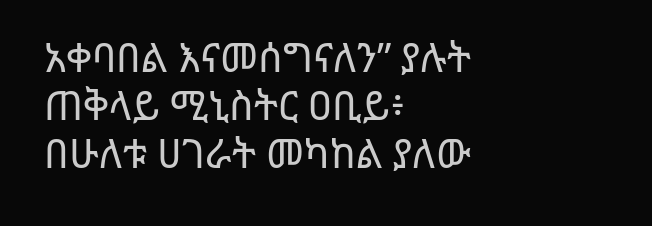አቀባበል እናመሰግናለን” ያሉት ጠቅላይ ሚኒስትር ዐቢይ፥ በሁለቱ ሀገራት መካከል ያለው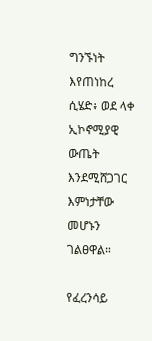ግንኙነት እየጠነከረ ሲሄድ፥ ወደ ላቀ ኢኮኖሚያዊ ውጤት እንደሚሸጋገር እምነታቸው መሆኑን ገልፀዋል።

የፈረንሳይ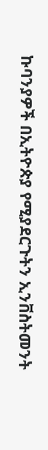ኩባንያዎች በኢትዮጵያ የሚያደርጉትን ኢንቨስትመንት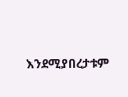እንደሚያበረታቱም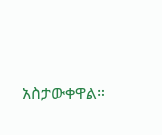አስታውቀዋል።